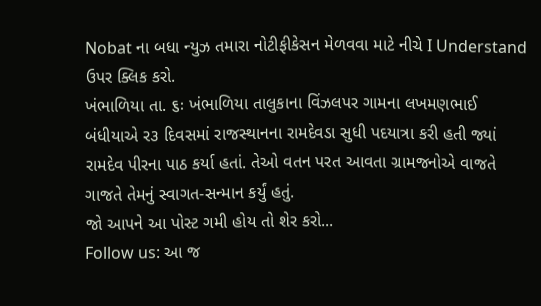Nobat ના બધા ન્યુઝ તમારા નોટીફીકેસન મેળવવા માટે નીચે I Understand ઉપર ક્લિક કરો.
ખંભાળિયા તા. ૬ઃ ખંભાળિયા તાલુકાના વિંઝલપર ગામના લખમણભાઈ બંધીયાએ ર૩ દિવસમાં રાજસ્થાનના રામદેવડા સુધી પદયાત્રા કરી હતી જ્યાં રામદેવ પીરના પાઠ કર્યા હતાં. તેઓ વતન પરત આવતા ગ્રામજનોએ વાજતે ગાજતે તેમનું સ્વાગત-સન્માન કર્યું હતું.
જો આપને આ પોસ્ટ ગમી હોય તો શેર કરો...
Follow us: આ જ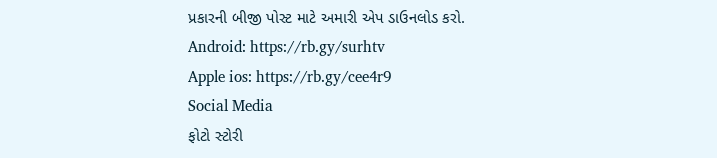પ્રકારની બીજી પોસ્ટ માટે અમારી એપ ડાઉનલોડ કરો.
Android: https://rb.gy/surhtv
Apple ios: https://rb.gy/cee4r9
Social Media
ફોટો સ્ટોરી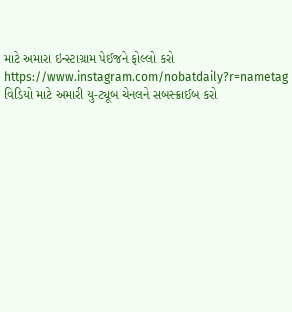માટે અમારા ઇન્સ્ટાગ્રામ પેઈજને ફોલ્લો કરો
https://www.instagram.com/nobatdaily?r=nametag
વિડિયો માટે અમારી યુ-ટ્યૂબ ચેનલને સબસ્ક્રાઈબ કરો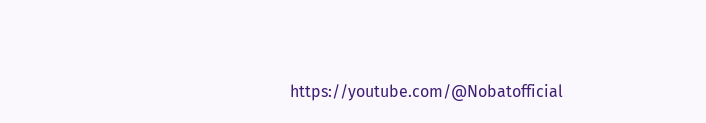https://youtube.com/@Nobatofficial